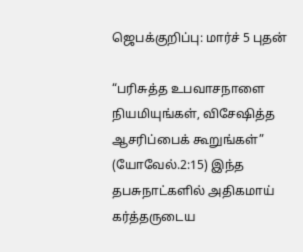ஜெபக்குறிப்பு: மார்ச் 5 புதன்

“பரிசுத்த உபவாசநாளை நியமியுங்கள், விசேஷித்த ஆசரிப்பைக் கூறுங்கள்” (யோவேல்.2:15) இந்த தபசுநாட்களில் அதிகமாய் கர்த்தருடைய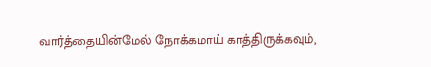வார்த்தையின்மேல் நோக்கமாய் காத்திருக்கவும்,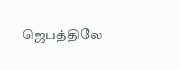ஜெபத்திலே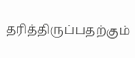தரித்திருப்பதற்கும்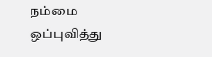நம்மை ஒப்புவித்து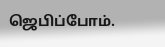ஜெபிப்போம்.